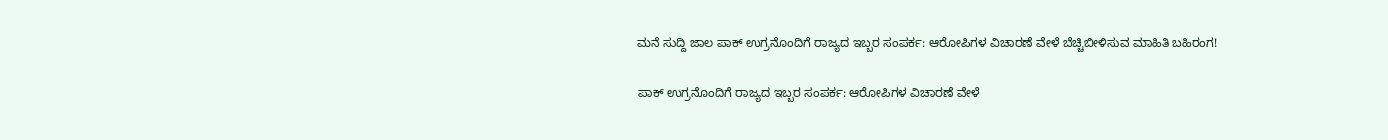ಮನೆ ಸುದ್ದಿ ಜಾಲ ಪಾಕ್ ಉಗ್ರನೊಂದಿಗೆ ರಾಜ್ಯದ ಇಬ್ಬರ ಸಂಪರ್ಕ: ಆರೋಪಿಗಳ ವಿಚಾರಣೆ ವೇಳೆ ಬೆಚ್ಚಿಬೀಳಿಸುವ ಮಾಹಿತಿ ಬಹಿರಂಗ!

ಪಾಕ್ ಉಗ್ರನೊಂದಿಗೆ ರಾಜ್ಯದ ಇಬ್ಬರ ಸಂಪರ್ಕ: ಆರೋಪಿಗಳ ವಿಚಾರಣೆ ವೇಳೆ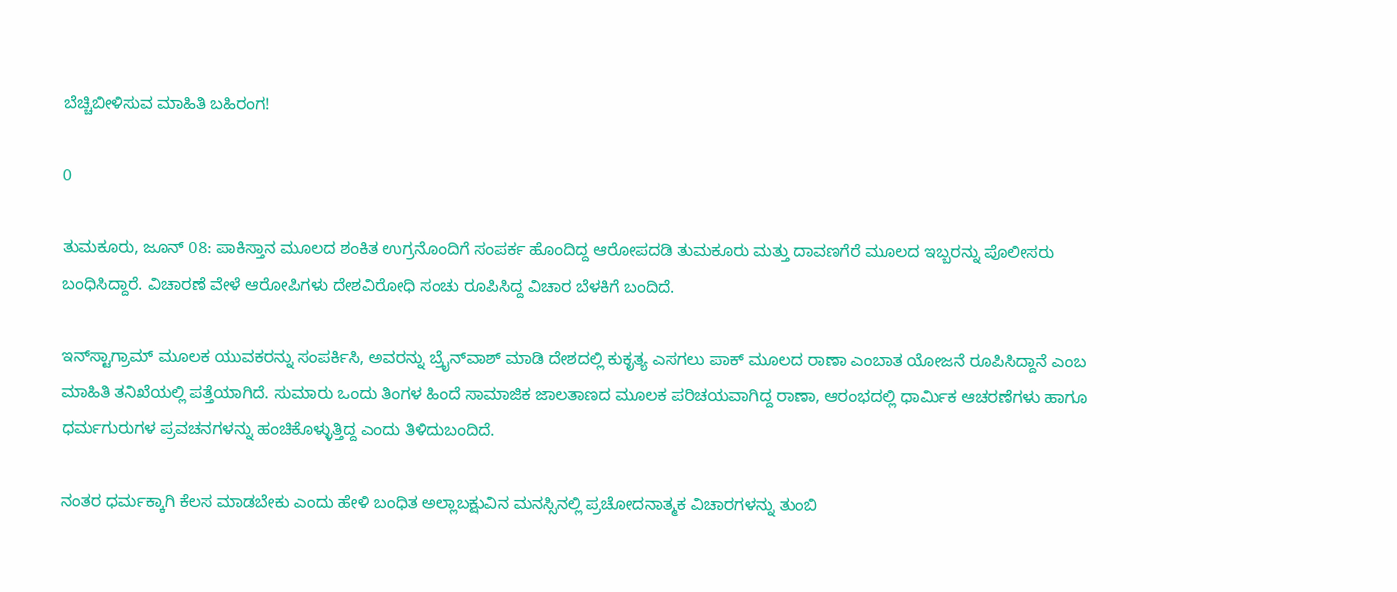ಬೆಚ್ಚಿಬೀಳಿಸುವ ಮಾಹಿತಿ ಬಹಿರಂಗ!

0

ತುಮಕೂರು, ಜೂನ್ 08: ಪಾಕಿಸ್ತಾನ ಮೂಲದ ಶಂಕಿತ ಉಗ್ರನೊಂದಿಗೆ ಸಂಪರ್ಕ ಹೊಂದಿದ್ದ ಆರೋಪದಡಿ ತುಮಕೂರು ಮತ್ತು ದಾವಣಗೆರೆ ಮೂಲದ ಇಬ್ಬರನ್ನು ಪೊಲೀಸರು ಬಂಧಿಸಿದ್ದಾರೆ. ವಿಚಾರಣೆ ವೇಳೆ ಆರೋಪಿಗಳು ದೇಶವಿರೋಧಿ ಸಂಚು ರೂಪಿಸಿದ್ದ ವಿಚಾರ ಬೆಳಕಿಗೆ ಬಂದಿದೆ.

ಇನ್‌ಸ್ಟಾಗ್ರಾಮ್ ಮೂಲಕ ಯುವಕರನ್ನು ಸಂಪರ್ಕಿಸಿ, ಅವರನ್ನು ಬ್ರೈನ್‌ವಾಶ್ ಮಾಡಿ ದೇಶದಲ್ಲಿ ಕುಕೃತ್ಯ ಎಸಗಲು ಪಾಕ್ ಮೂಲದ ರಾಣಾ ಎಂಬಾತ ಯೋಜನೆ ರೂಪಿಸಿದ್ದಾನೆ ಎಂಬ ಮಾಹಿತಿ ತನಿಖೆಯಲ್ಲಿ ಪತ್ತೆಯಾಗಿದೆ. ಸುಮಾರು ಒಂದು ತಿಂಗಳ ಹಿಂದೆ ಸಾಮಾಜಿಕ ಜಾಲತಾಣದ ಮೂಲಕ ಪರಿಚಯವಾಗಿದ್ದ ರಾಣಾ, ಆರಂಭದಲ್ಲಿ ಧಾರ್ಮಿಕ ಆಚರಣೆಗಳು ಹಾಗೂ ಧರ್ಮಗುರುಗಳ ಪ್ರವಚನಗಳನ್ನು ಹಂಚಿಕೊಳ್ಳುತ್ತಿದ್ದ ಎಂದು ತಿಳಿದುಬಂದಿದೆ.

ನಂತರ ಧರ್ಮಕ್ಕಾಗಿ ಕೆಲಸ ಮಾಡಬೇಕು ಎಂದು ಹೇಳಿ ಬಂಧಿತ ಅಲ್ಲಾಬಕ್ಷುವಿನ ಮನಸ್ಸಿನಲ್ಲಿ ಪ್ರಚೋದನಾತ್ಮಕ ವಿಚಾರಗಳನ್ನು ತುಂಬಿ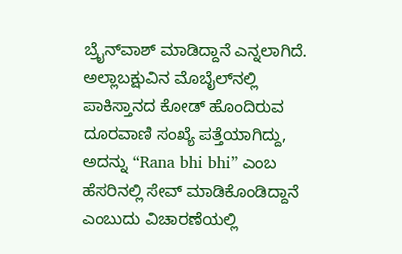ಬ್ರೈನ್‌ವಾಶ್ ಮಾಡಿದ್ದಾನೆ ಎನ್ನಲಾಗಿದೆ. ಅಲ್ಲಾಬಕ್ಷುವಿನ ಮೊಬೈಲ್‌ನಲ್ಲಿ ಪಾಕಿಸ್ತಾನದ ಕೋಡ್ ಹೊಂದಿರುವ ದೂರವಾಣಿ ಸಂಖ್ಯೆ ಪತ್ತೆಯಾಗಿದ್ದು, ಅದನ್ನು “Rana bhi bhi” ಎಂಬ ಹೆಸರಿನಲ್ಲಿ ಸೇವ್ ಮಾಡಿಕೊಂಡಿದ್ದಾನೆ ಎಂಬುದು ವಿಚಾರಣೆಯಲ್ಲಿ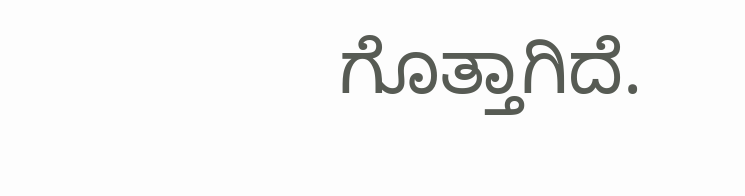ಗೊತ್ತಾಗಿದೆ.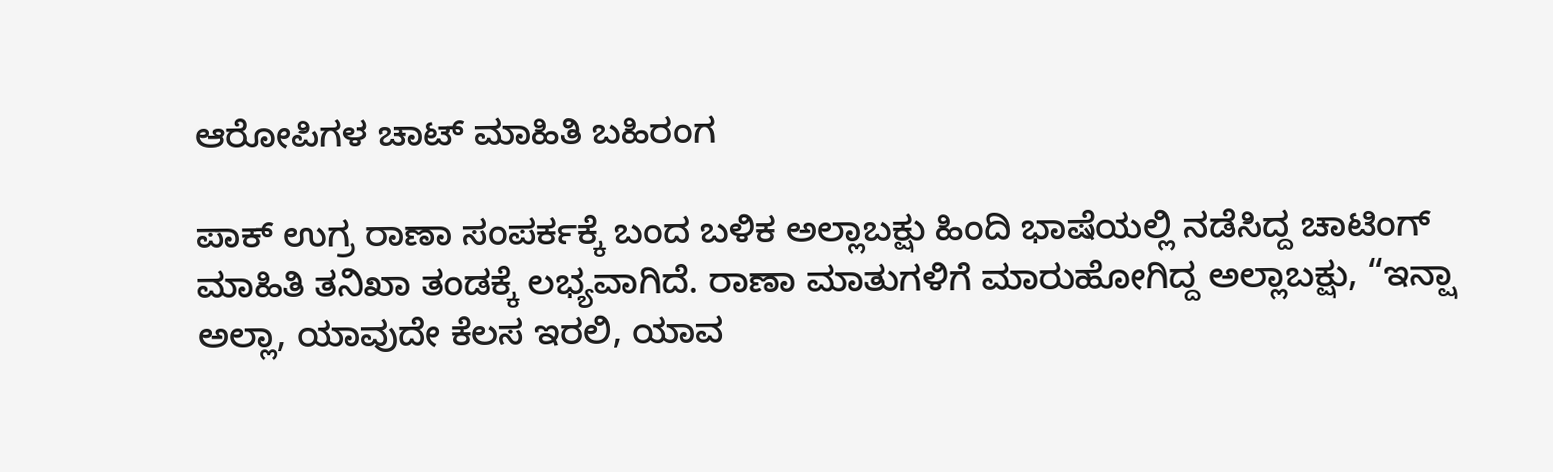ಆರೋಪಿಗಳ ಚಾಟ್ ಮಾಹಿತಿ ಬಹಿರಂಗ

ಪಾಕ್ ಉಗ್ರ ರಾಣಾ ಸಂಪರ್ಕಕ್ಕೆ ಬಂದ ಬಳಿಕ ಅಲ್ಲಾಬಕ್ಷು ಹಿಂದಿ ಭಾಷೆಯಲ್ಲಿ ನಡೆಸಿದ್ದ ಚಾಟಿಂಗ್ ಮಾಹಿತಿ ತನಿಖಾ ತಂಡಕ್ಕೆ ಲಭ್ಯವಾಗಿದೆ. ರಾಣಾ ಮಾತುಗಳಿಗೆ ಮಾರುಹೋಗಿದ್ದ ಅಲ್ಲಾಬಕ್ಷು, “ಇನ್ಷಾ ಅಲ್ಲಾ, ಯಾವುದೇ ಕೆಲಸ ಇರಲಿ, ಯಾವ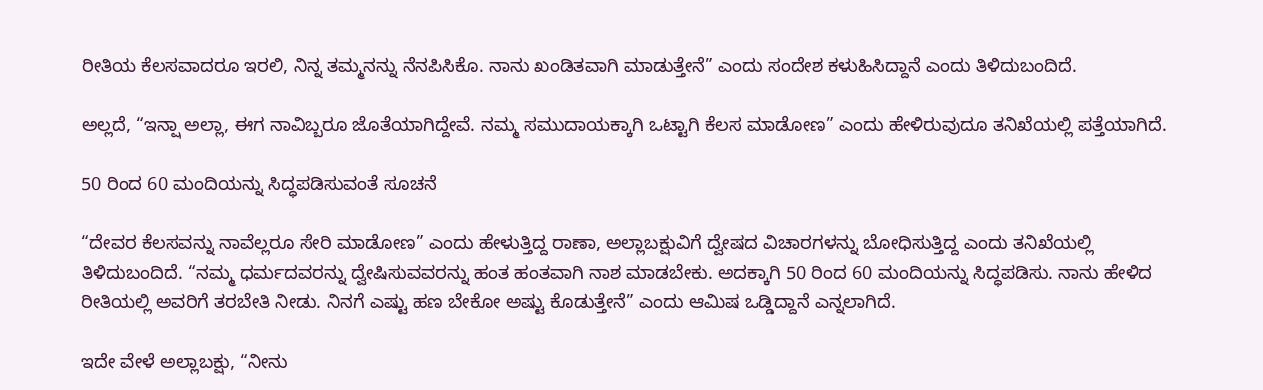ರೀತಿಯ ಕೆಲಸವಾದರೂ ಇರಲಿ, ನಿನ್ನ ತಮ್ಮನನ್ನು ನೆನಪಿಸಿಕೊ. ನಾನು ಖಂಡಿತವಾಗಿ ಮಾಡುತ್ತೇನೆ” ಎಂದು ಸಂದೇಶ ಕಳುಹಿಸಿದ್ದಾನೆ ಎಂದು ತಿಳಿದುಬಂದಿದೆ.

ಅಲ್ಲದೆ, “ಇನ್ಷಾ ಅಲ್ಲಾ, ಈಗ ನಾವಿಬ್ಬರೂ ಜೊತೆಯಾಗಿದ್ದೇವೆ. ನಮ್ಮ ಸಮುದಾಯಕ್ಕಾಗಿ ಒಟ್ಟಾಗಿ ಕೆಲಸ ಮಾಡೋಣ” ಎಂದು ಹೇಳಿರುವುದೂ ತನಿಖೆಯಲ್ಲಿ ಪತ್ತೆಯಾಗಿದೆ.

50 ರಿಂದ 60 ಮಂದಿಯನ್ನು ಸಿದ್ಧಪಡಿಸುವಂತೆ ಸೂಚನೆ

“ದೇವರ ಕೆಲಸವನ್ನು ನಾವೆಲ್ಲರೂ ಸೇರಿ ಮಾಡೋಣ” ಎಂದು ಹೇಳುತ್ತಿದ್ದ ರಾಣಾ, ಅಲ್ಲಾಬಕ್ಷುವಿಗೆ ದ್ವೇಷದ ವಿಚಾರಗಳನ್ನು ಬೋಧಿಸುತ್ತಿದ್ದ ಎಂದು ತನಿಖೆಯಲ್ಲಿ ತಿಳಿದುಬಂದಿದೆ. “ನಮ್ಮ ಧರ್ಮದವರನ್ನು ದ್ವೇಷಿಸುವವರನ್ನು ಹಂತ ಹಂತವಾಗಿ ನಾಶ ಮಾಡಬೇಕು. ಅದಕ್ಕಾಗಿ 50 ರಿಂದ 60 ಮಂದಿಯನ್ನು ಸಿದ್ಧಪಡಿಸು. ನಾನು ಹೇಳಿದ ರೀತಿಯಲ್ಲಿ ಅವರಿಗೆ ತರಬೇತಿ ನೀಡು. ನಿನಗೆ ಎಷ್ಟು ಹಣ ಬೇಕೋ ಅಷ್ಟು ಕೊಡುತ್ತೇನೆ” ಎಂದು ಆಮಿಷ ಒಡ್ಡಿದ್ದಾನೆ ಎನ್ನಲಾಗಿದೆ.

ಇದೇ ವೇಳೆ ಅಲ್ಲಾಬಕ್ಷು, “ನೀನು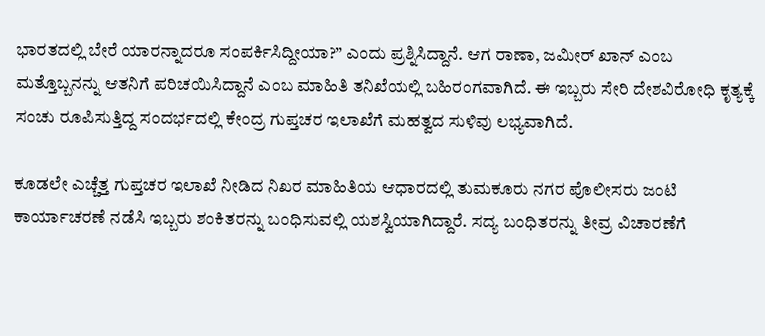ಭಾರತದಲ್ಲಿ ಬೇರೆ ಯಾರನ್ನಾದರೂ ಸಂಪರ್ಕಿಸಿದ್ದೀಯಾ?” ಎಂದು ಪ್ರಶ್ನಿಸಿದ್ದಾನೆ. ಆಗ ರಾಣಾ, ಜಮೀರ್ ಖಾನ್ ಎಂಬ ಮತ್ತೊಬ್ಬನನ್ನು ಆತನಿಗೆ ಪರಿಚಯಿಸಿದ್ದಾನೆ ಎಂಬ ಮಾಹಿತಿ ತನಿಖೆಯಲ್ಲಿ ಬಹಿರಂಗವಾಗಿದೆ. ಈ ಇಬ್ಬರು ಸೇರಿ ದೇಶವಿರೋಧಿ ಕೃತ್ಯಕ್ಕೆ ಸಂಚು ರೂಪಿಸುತ್ತಿದ್ದ ಸಂದರ್ಭದಲ್ಲಿ ಕೇಂದ್ರ ಗುಪ್ತಚರ ಇಲಾಖೆಗೆ ಮಹತ್ವದ ಸುಳಿವು ಲಭ್ಯವಾಗಿದೆ.

ಕೂಡಲೇ ಎಚ್ಚೆತ್ತ ಗುಪ್ತಚರ ಇಲಾಖೆ ನೀಡಿದ ನಿಖರ ಮಾಹಿತಿಯ ಆಧಾರದಲ್ಲಿ ತುಮಕೂರು ನಗರ ಪೊಲೀಸರು ಜಂಟಿ ಕಾರ್ಯಾಚರಣೆ ನಡೆಸಿ ಇಬ್ಬರು ಶಂಕಿತರನ್ನು ಬಂಧಿಸುವಲ್ಲಿ ಯಶಸ್ವಿಯಾಗಿದ್ದಾರೆ. ಸದ್ಯ ಬಂಧಿತರನ್ನು ತೀವ್ರ ವಿಚಾರಣೆಗೆ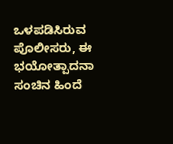ಒಳಪಡಿಸಿರುವ ಪೊಲೀಸರು, ಈ ಭಯೋತ್ಪಾದನಾ ಸಂಚಿನ ಹಿಂದೆ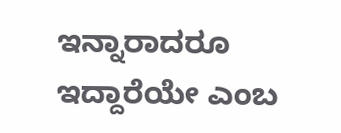ಇನ್ನಾರಾದರೂ ಇದ್ದಾರೆಯೇ ಎಂಬ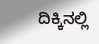ದಿಕ್ಕಿನಲ್ಲಿ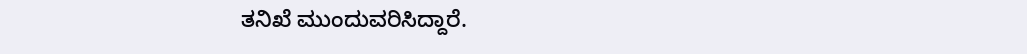ತನಿಖೆ ಮುಂದುವರಿಸಿದ್ದಾರೆ.